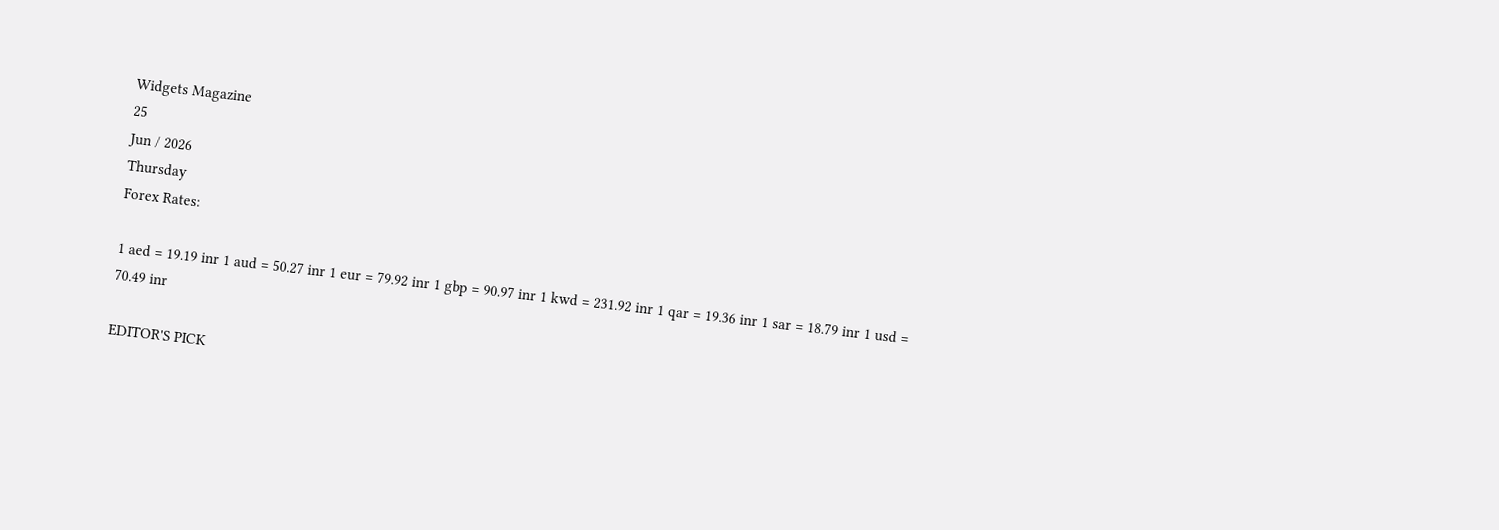Widgets Magazine
25
Jun / 2026
Thursday
Forex Rates:

1 aed = 19.19 inr 1 aud = 50.27 inr 1 eur = 79.92 inr 1 gbp = 90.97 inr 1 kwd = 231.92 inr 1 qar = 19.36 inr 1 sar = 18.79 inr 1 usd = 70.49 inr

EDITOR'S PICK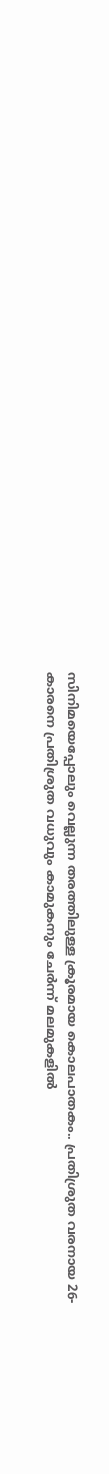സിനിമയെപ്പോലും വെല്ലുന്ന തരത്തിലുള്ള ക്രൂരമായ കൊലപാതകം.. പ്രതിശ്രുത വരനായ 26-കാരനെ പ്രതിശ്രുത വധുവും കാമുകനും ചേര്‍ന്ന് മലമുകളില്‍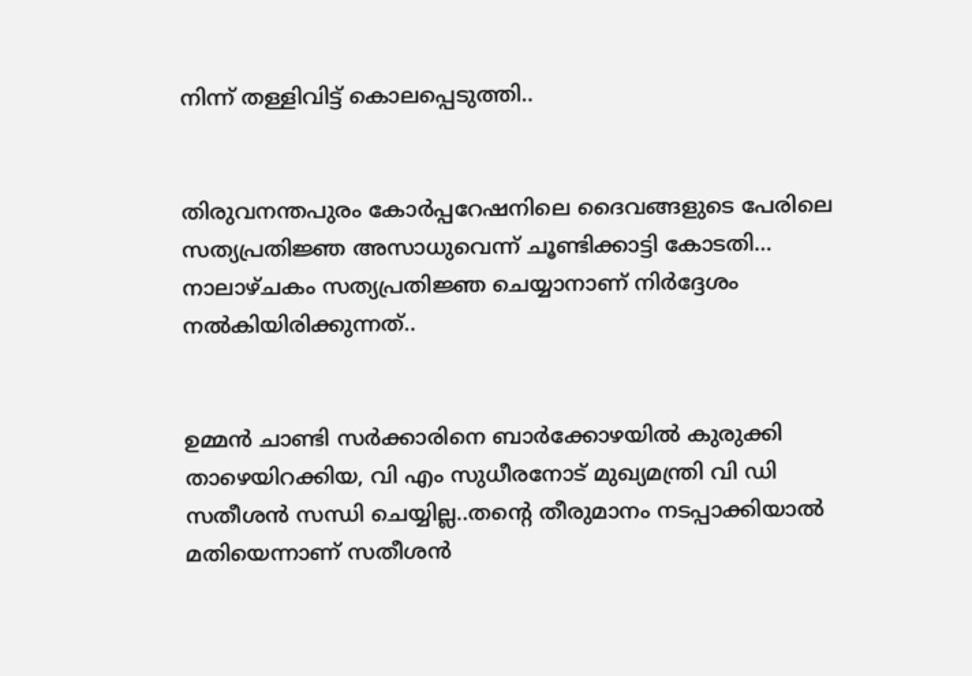നിന്ന് തള്ളിവിട്ട് കൊലപ്പെടുത്തി..


തിരുവനന്തപുരം കോര്‍പ്പറേഷനിലെ ദൈവങ്ങളുടെ പേരിലെ സത്യപ്രതിജ്ഞ അസാധുവെന്ന് ചൂണ്ടിക്കാട്ടി കോടതി... നാലാഴ്ചകം സത്യപ്രതിജ്ഞ ചെയ്യാനാണ് നിര്‍ദ്ദേശം നല്‍കിയിരിക്കുന്നത്..


ഉമ്മൻ ചാണ്ടി സർക്കാരിനെ ബാർക്കോഴയിൽ കുരുക്കി താഴെയിറക്കിയ, വി എം സുധീരനോട് മുഖ്യമന്ത്രി വി ഡി സതീശൻ സന്ധി ചെയ്യില്ല..തന്റെ തീരുമാനം നടപ്പാക്കിയാൽ മതിയെന്നാണ് സതീശൻ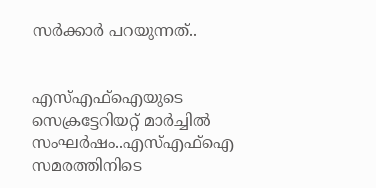സർക്കാർ പറയുന്നത്..


എസ്എഫ്ഐയുടെ സെക്രട്ടേറിയറ്റ് മാർച്ചിൽ സംഘർഷം..എസ്എഫ്ഐ സമരത്തിനിടെ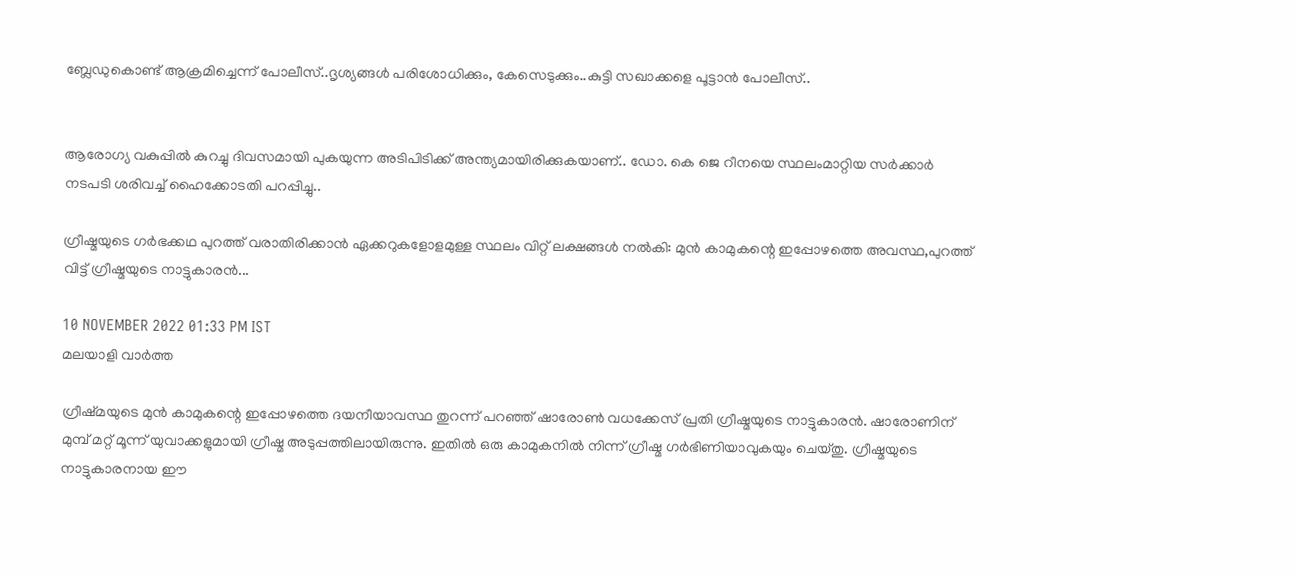ബ്ലേഡുകൊണ്ട് ആക്രമിച്ചെന്ന് പോലീസ്..ദൃശ്യങ്ങൾ പരിശോധിക്കും, കേസെടുക്കും..കുട്ടി സഖാക്കളെ പൂട്ടാൻ പോലീസ്..


ആരോഗ്യ വകുപ്പിൽ കുറച്ചു ദിവസമായി പുകയുന്ന അടിപിടിക്ക് അന്ത്യമായിരിക്കുകയാണ്.. ഡോ. കെ ജെ റീനയെ സ്ഥലംമാറ്റിയ സര്‍ക്കാര്‍ നടപടി ശരിവച്ച് ഹൈക്കോടതി പറപ്പിച്ചു..

ഗ്രീഷ്മയുടെ ഗർഭക്കഥ പുറത്ത് വരാതിരിക്കാൻ ഏക്കറുകളോളമുള്ള സ്ഥലം വിറ്റ് ലക്ഷങ്ങൾ നൽകി: മുൻ കാമുകന്റെ ഇപ്പോഴത്തെ അവസ്ഥ,പുറത്ത് വിട്ട് ഗ്രീഷ്മയുടെ നാട്ടുകാരൻ...

10 NOVEMBER 2022 01:33 PM IST
മലയാളി വാര്‍ത്ത

ഗ്രീഷ്‌മയുടെ മുൻ കാമുകന്റെ ഇപ്പോഴത്തെ ദയനീയാവസ്ഥ തുറന്ന് പറഞ്ഞ് ഷാരോൺ വധക്കേസ് പ്രതി ഗ്രീഷ്മയുടെ നാട്ടുകാരൻ. ഷാരോണിന് മുമ്പ് മറ്റ് മൂന്ന് യുവാക്കളുമായി ഗ്രീഷ്മ അടുപ്പത്തിലായിരുന്നു. ഇതിൽ ഒരു കാമുകനിൽ നിന്ന് ഗ്രീഷ്മ ഗർഭിണിയാവുകയും ചെയ്തു. ഗ്രീഷ്മയുടെ നാട്ടുകാരനായ ഈ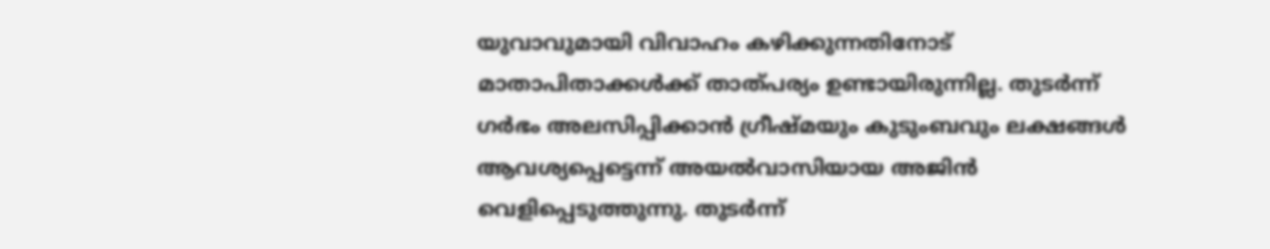യുവാവുമായി വിവാഹം കഴിക്കുന്നതിനോട് മാതാപിതാക്കൾക്ക് താത്പര്യം ഉണ്ടായിരുന്നില്ല. തുടർന്ന് ഗർഭം അലസിപ്പിക്കാൻ ഗ്രീഷ്മയും കുടുംബവും ലക്ഷങ്ങൾ ആവശ്യപ്പെട്ടെന്ന് അയൽവാസിയായ അജിൻ വെളിപ്പെടുത്തുന്നു. തുടർന്ന്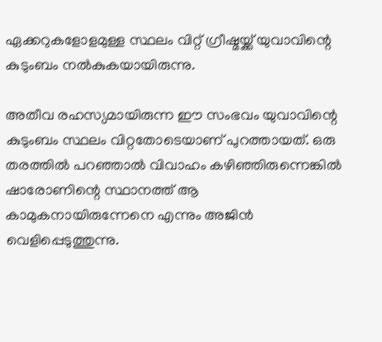ഏക്കറുകളോളമുള്ള സ്ഥലം വിറ്റ് ഗ്രീഷ്മയ്ക്ക് യുവാവിന്റെ കുടുംബം നൽകുകയായിരുന്നു.

അതീവ രഹസ്യമായിരുന്ന ഈ സംഭവം യുവാവിന്റെ കുടുംബം സ്ഥലം വിറ്റതോടെയാണ് പുറത്തായത്. ഒരു തരത്തിൽ പറഞ്ഞാൽ വിവാഹം കഴിഞ്ഞിരുന്നെങ്കിൽ ഷാരോണിന്റെ സ്ഥാനത്ത് ആ കാമുകനായിരുന്നേനെ എന്നും അജിൻ വെളിപ്പെടുത്തുന്നു.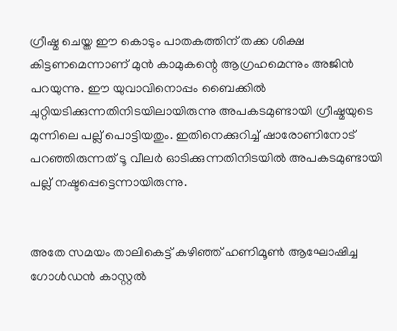ഗ്രീഷ്മ ചെയ്ത ഈ കൊടും പാതകത്തിന് തക്ക ശിക്ഷ കിട്ടണമെന്നാണ് മുൻ കാമുകന്റെ ആഗ്രഹമെന്നും അജിൻ പറയുന്നു. ഈ യുവാവിനൊപ്പം ബൈക്കിൽ ചുറ്റിയടിക്കുന്നതിനിടയിലായിരുന്നു അപകടമുണ്ടായി ഗ്രീഷ്മയുടെ മുന്നിലെ പല്ല് പൊട്ടിയതും. ഇതിനെക്കുറിച്ച് ഷാരോണിനോട് പറഞ്ഞിരുന്നത് ടൂ വീലർ ഓടിക്കുന്നതിനിടയിൽ അപകടമുണ്ടായി പല്ല് നഷ്ടപ്പെട്ടെന്നായിരുന്നു.


അതേ സമയം താലികെട്ട് കഴിഞ്ഞ് ഹണിമൂൺ ആഘോഷിച്ച ഗോൾഡൻ കാസ്റ്റൽ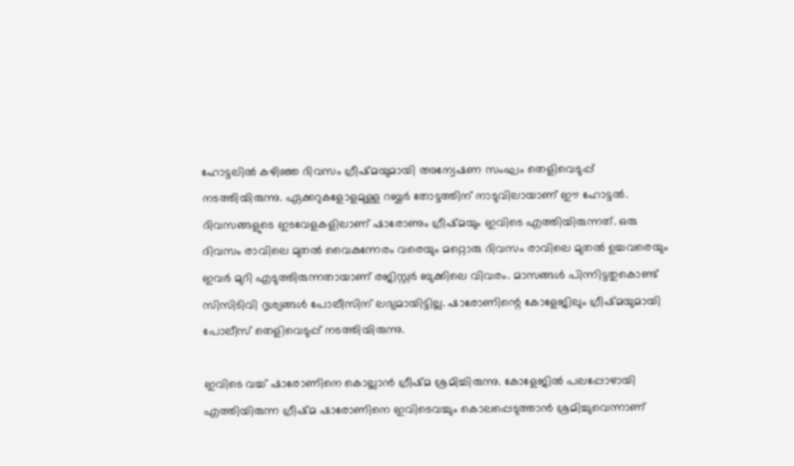ഹോട്ടലിൽ കഴിഞ്ഞ ദിവസം ഗ്രീഷ്മയുമായി അന്വേഷണ സംഘം തെളിവെടുപ്പ് നടത്തിയിരുന്നു. ഏക്കറുകളോളമുള്ള റബ്ബർ തോട്ടത്തിന് നാടുവിലായാണ് ഈ ഹോട്ടൽ. ദിവസങ്ങളുടെ ഇടവേളകളിലാണ് ഷാരോണും ഗ്രീഷ്മയും ഇവിടെ എത്തിയിരുന്നത്. ഒരു ദിവസം രാവിലെ മുതൽ വൈകുന്നേരം വരെയും മറ്റൊരു ദിവസം രാവിലെ മുതൽ ഉച്ചവരെയും ഇവർ മുറി എടുത്തിരുന്നതായാണ് രജിസ്റ്റർ ബുക്കിലെ വിവരം. മാസങ്ങൾ പിന്നിട്ടതുകൊണ്ട് സിസിടിവി ദൃശ്യങ്ങൾ പോലീസിന് ലഭ്യമായിട്ടില്ല. ഷാരോണിന്റെ കോളേജിലും ഗ്രീഷ്മയുമായി പോലീസ് തെളിവെടുപ്പ് നടത്തിയിരുന്നു.

ഇവിടെ വച്ച് ഷാരോണിനെ കൊല്ലാൻ ഗ്രീഷ്മ ശ്രമിച്ചിരുന്നു. കോളേജിൽ പലപ്പോഴായി എത്തിയിരുന്ന ഗ്രീഷ്മ ഷാരോണിനെ ഇവിടെവച്ചും കൊലപ്പെടുത്താൻ ശ്രമിച്ചുവെന്നാണ്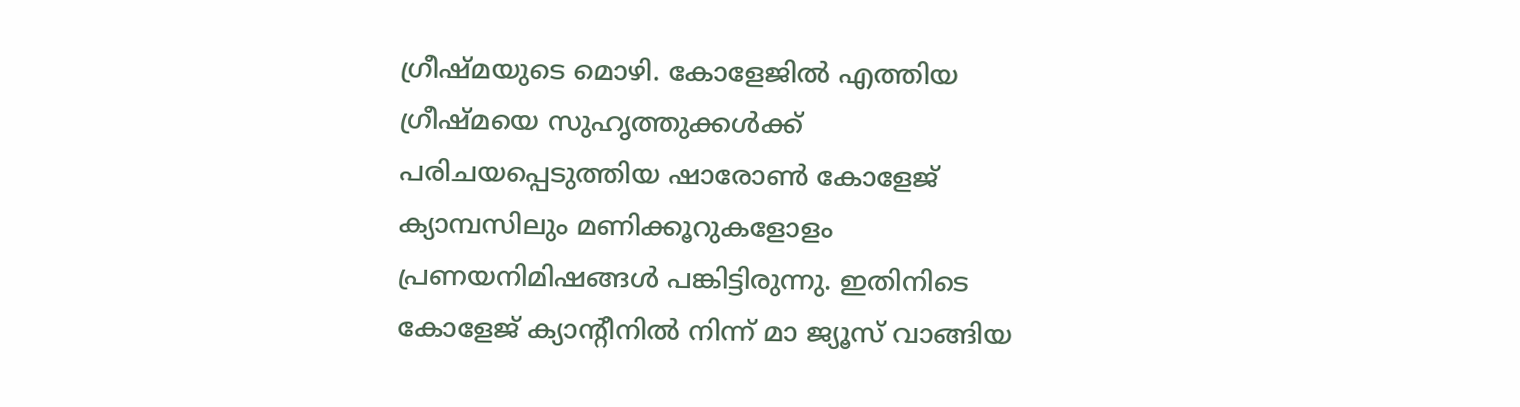ഗ്രീഷ്മയുടെ മൊഴി. കോളേജിൽ എത്തിയ ഗ്രീഷ്മയെ സുഹൃത്തുക്കൾക്ക് പരിചയപ്പെടുത്തിയ ഷാരോൺ കോളേജ് ക്യാമ്പസിലും മണിക്കൂറുകളോളം പ്രണയനിമിഷങ്ങൾ പങ്കിട്ടിരുന്നു. ഇതിനിടെ കോളേജ് ക്യാന്റീനിൽ നിന്ന് മാ ജ്യൂസ് വാങ്ങിയ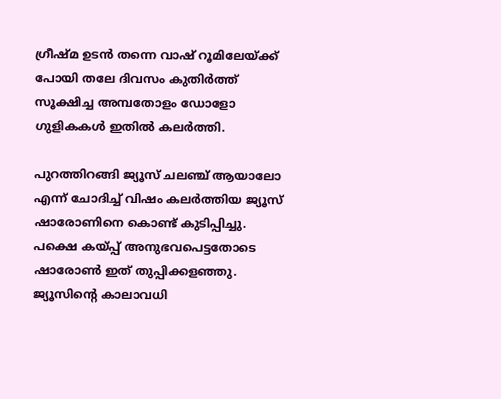ഗ്രീഷ്മ ഉടൻ തന്നെ വാഷ് റൂമിലേയ്ക്ക് പോയി തലേ ദിവസം കുതിർത്ത് സൂക്ഷിച്ച അമ്പതോളം ഡോളോ ഗുളികകൾ ഇതിൽ കലർത്തി.

പുറത്തിറങ്ങി ജ്യൂസ് ചലഞ്ച് ആയാലോ എന്ന് ചോദിച്ച് വിഷം കലർത്തിയ ജ്യൂസ് ഷാരോണിനെ കൊണ്ട് കുടിപ്പിച്ചു. പക്ഷെ കയ്പ്പ് അനുഭവപെട്ടതോടെ ഷാരോൺ ഇത് തുപ്പിക്കളഞ്ഞു. ജ്യൂസിന്റെ കാലാവധി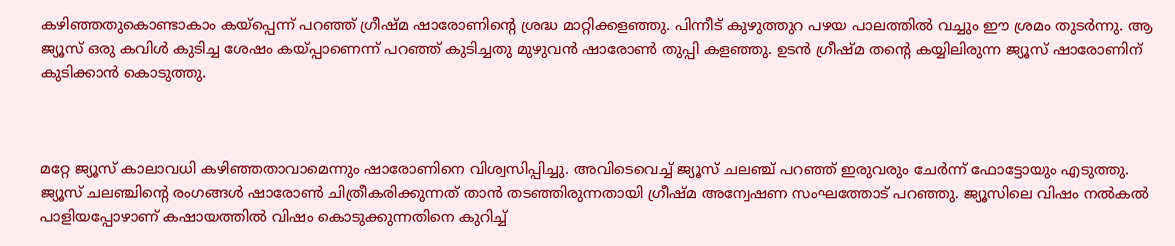കഴിഞ്ഞതുകൊണ്ടാകാം കയ്‌പ്പെന്ന് പറഞ്ഞ് ഗ്രീഷ്മ ഷാരോണിന്റെ ശ്രദ്ധ മാറ്റിക്കളഞ്ഞു. പിന്നീട് കുഴുത്തുറ പഴയ പാലത്തിൽ വച്ചും ഈ ശ്രമം തുടർന്നു. ആ ജ്യൂസ് ഒരു കവിൾ കുടിച്ച ശേഷം കയ്‌പ്പാണെന്ന് പറഞ്ഞ് കുടിച്ചതു മുഴുവൻ ഷാരോൺ തുപ്പി കളഞ്ഞു. ഉടൻ ഗ്രീഷ്മ തന്റെ കയ്യിലിരുന്ന ജ്യൂസ് ഷാരോണിന് കുടിക്കാൻ കൊടുത്തു.



മറ്റേ ജ്യൂസ് കാലാവധി കഴിഞ്ഞതാവാമെന്നും ഷാരോണിനെ വിശ്വസിപ്പിച്ചു. അവിടെവെച്ച് ജ്യൂസ് ചലഞ്ച് പറഞ്ഞ് ഇരുവരും ചേർന്ന് ഫോട്ടോയും എടുത്തു. ജ്യൂസ് ചലഞ്ചിന്റെ രംഗങ്ങൾ ഷാരോൺ ചിത്രീകരിക്കുന്നത് താൻ തടഞ്ഞിരുന്നതായി ഗ്രീഷ്മ അന്വേഷണ സംഘത്തോട് പറഞ്ഞു. ജ്യൂസിലെ വിഷം നൽകൽ പാളിയപ്പോഴാണ് കഷായത്തിൽ വിഷം കൊടുക്കുന്നതിനെ കുറിച്ച്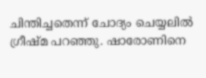ചിന്തിച്ചതെന്ന് ചോദ്യം ചെയ്യലിൽ ഗ്രീഷ്മ പറഞ്ഞു. ഷാരോണിനെ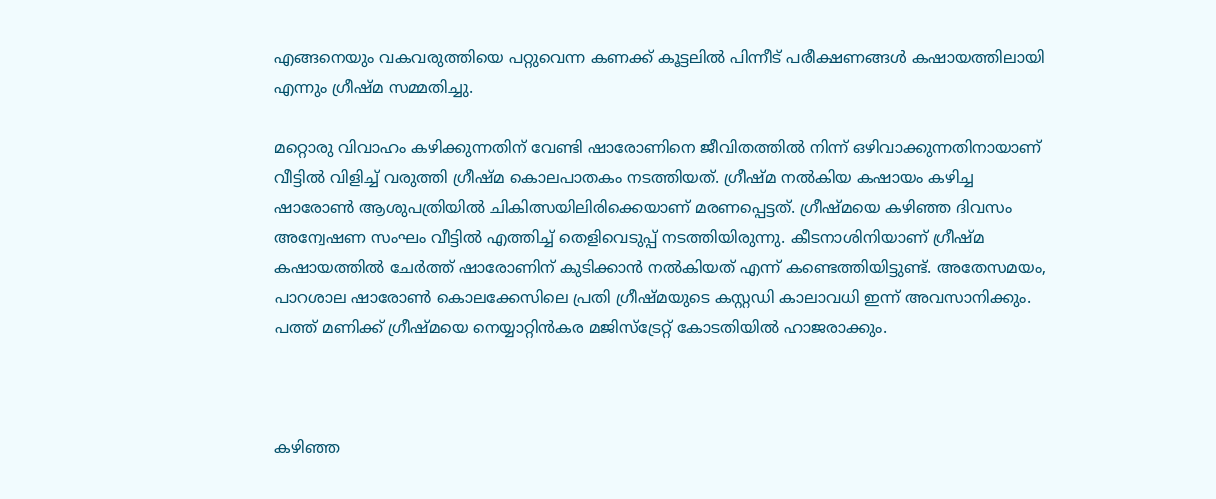എങ്ങനെയും വകവരുത്തിയെ പറ്റുവെന്ന കണക്ക് കൂട്ടലിൽ പിന്നീട് പരീക്ഷണങ്ങൾ കഷായത്തിലായി എന്നും ഗ്രീഷ്മ സമ്മതിച്ചു.

മറ്റൊരു വിവാഹം കഴിക്കുന്നതിന് വേണ്ടി ഷാരോണിനെ ജീവിതത്തില്‍ നിന്ന് ഒഴിവാക്കുന്നതിനായാണ് വീട്ടില്‍ വിളിച്ച് വരുത്തി ഗ്രീഷ്മ കൊലപാതകം നടത്തിയത്. ഗ്രീഷ്മ നല്‍കിയ കഷായം കഴിച്ച ഷാരോണ്‍ ആശുപത്രിയില്‍ ചികിത്സയിലിരിക്കെയാണ് മരണപ്പെട്ടത്. ഗ്രീഷ്മയെ കഴിഞ്ഞ ദിവസം അന്വേഷണ സംഘം വീട്ടില്‍ എത്തിച്ച് തെളിവെടുപ്പ് നടത്തിയിരുന്നു. കീടനാശിനിയാണ് ഗ്രീഷ്മ കഷായത്തില്‍ ചേര്‍ത്ത് ഷാരോണിന് കുടിക്കാന്‍ നല്‍കിയത് എന്ന് കണ്ടെത്തിയിട്ടുണ്ട്. അതേസമയം, പാറശാല ഷാരോൺ കൊലക്കേസിലെ പ്രതി ഗ്രീഷ്മയുടെ കസ്റ്റഡി കാലാവധി ഇന്ന് അവസാനിക്കും. പത്ത് മണിക്ക് ഗ്രീഷ്മയെ നെയ്യാറ്റിൻകര മജിസ്‌ട്രേറ്റ് കോടതിയിൽ ഹാജരാക്കും.



കഴിഞ്ഞ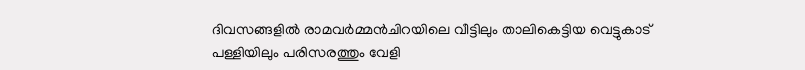ദിവസങ്ങളിൽ രാമവർമ്മൻചിറയിലെ വീട്ടിലും താലികെട്ടിയ വെട്ടുകാട് പള്ളിയിലും പരിസരത്തും വേളി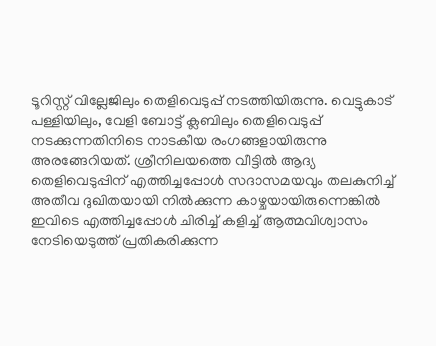ടൂറിസ്റ്റ് വില്ലേജിലും തെളിവെടുപ്പ് നടത്തിയിരുന്നു. വെട്ടുകാട് പള്ളിയിലും, വേളി ബോട്ട് ക്ലബിലും തെളിവെടുപ്പ് നടക്കുന്നതിനിടെ നാടകീയ രംഗങ്ങളായിരുന്നു അരങ്ങേറിയത്. ശ്രീനിലയത്തെ വീട്ടിൽ ആദ്യ തെളിവെടുപ്പിന് എത്തിച്ചപ്പോൾ സദാസമയവും തലകുനിച്ച് അതീവ ദുഖിതയായി നിൽക്കുന്ന കാഴ്ചയായിരുന്നെങ്കിൽ ഇവിടെ എത്തിച്ചപ്പോൾ ചിരിച്ച് കളിച്ച് ആത്മവിശ്വാസം നേടിയെടുത്ത് പ്രതികരിക്കുന്ന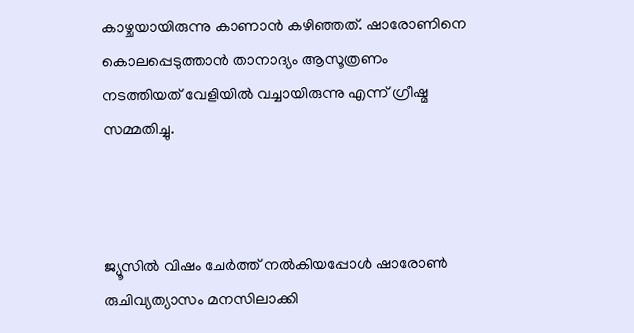കാഴ്ചയായിരുന്നു കാണാൻ കഴിഞ്ഞത്. ഷാരോണിനെ കൊലപ്പെടുത്താൻ താനാദ്യം ആസൂത്രണം നടത്തിയത് വേളിയിൽ വച്ചായിരുന്നു എന്ന് ഗ്രീഷ്മ സമ്മതിച്ചു.



ജ്യൂസിൽ വിഷം ചേർത്ത് നൽകിയപ്പോൾ ഷാരോൺ രുചിവ്യത്യാസം മനസിലാക്കി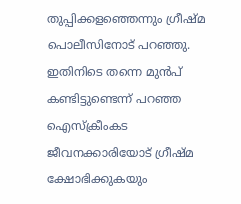തുപ്പിക്കളഞ്ഞെന്നും ഗ്രീഷ്മ പൊലീസിനോട് പറഞ്ഞു. ഇതിനിടെ തന്നെ മുൻപ് കണ്ടിട്ടുണ്ടെന്ന് പറഞ്ഞ ഐസ്ക്രീംകട ജീവനക്കാരിയോട് ഗ്രീഷ്മ ക്ഷോഭിക്കുകയും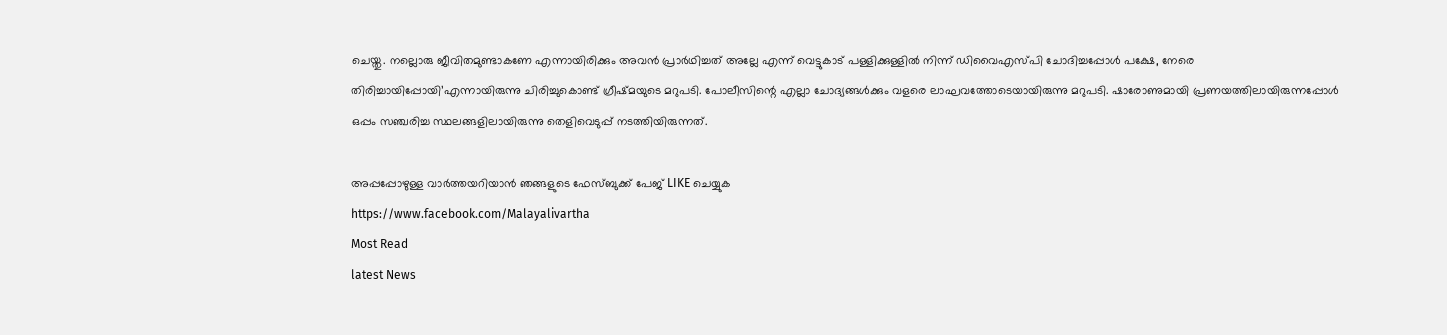ചെയ്തു. നല്ലൊരു ജീവിതമുണ്ടാകണേ എന്നായിരിക്കും അവൻ പ്രാർഥിച്ചത് അല്ലേ എന്ന് വെട്ടുകാട് പള്ളിക്കുള്ളിൽ നിന്ന് ഡിവൈഎസ്പി ചോദിച്ചപ്പോൾ പക്ഷേ, നേരെ തിരിച്ചായിപ്പോയി’എന്നായിരുന്നു ചിരിച്ചുകൊണ്ട് ഗ്രീഷ്മയുടെ മറുപടി. പോലീസിന്റെ എല്ലാ ചോദ്യങ്ങൾക്കും വളരെ ലാഘവത്തോടെയായിരുന്നു മറുപടി. ഷാരോണുമായി പ്രണയത്തിലായിരുന്നപ്പോൾ ഒപ്പം സഞ്ചരിച്ച സ്ഥലങ്ങളിലായിരുന്നു തെളിവെടുപ്പ് നടത്തിയിരുന്നത്.

അപ്പപ്പോഴുള്ള വാര്‍ത്തയറിയാന്‍ ഞങ്ങളുടെ ഫേസ്‌ബുക്ക്‌ പേജ് LIKE ചെയ്യുക
https://www.facebook.com/Malayalivartha
Most Read
latest News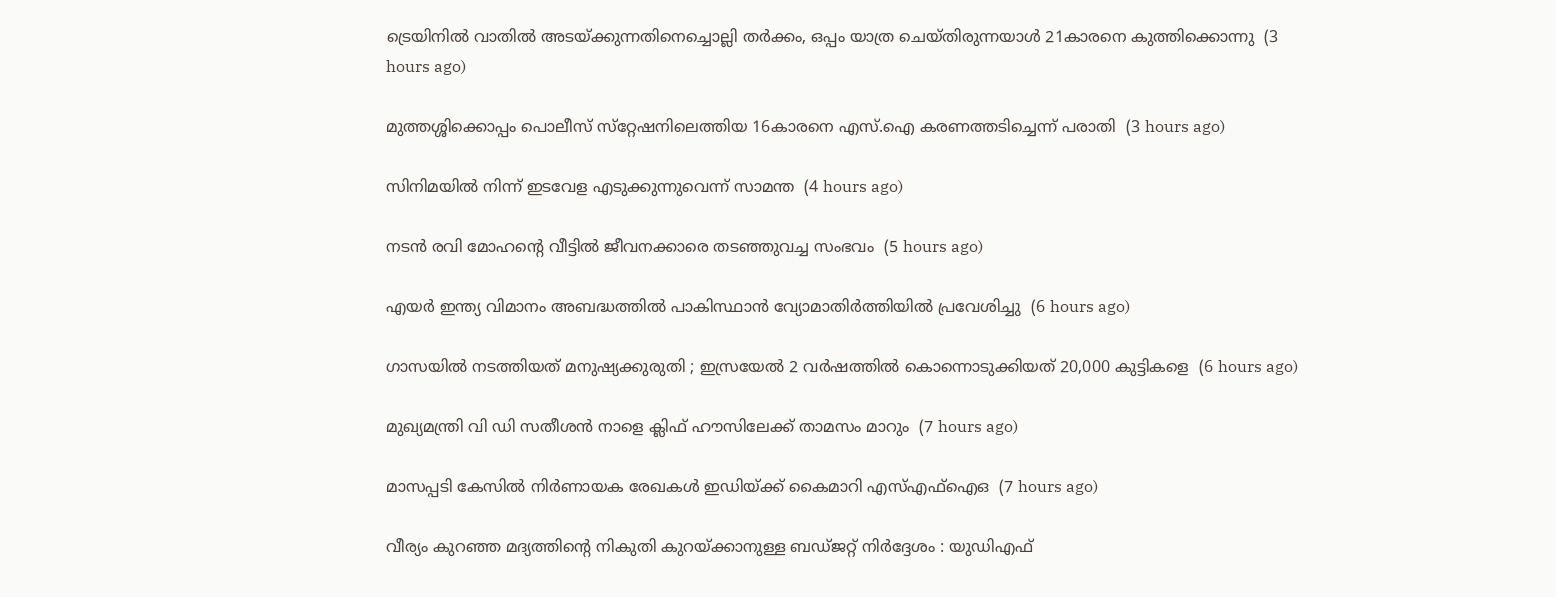ട്രെയിനില്‍ വാതില്‍ അടയ്ക്കുന്നതിനെച്ചൊല്ലി തര്‍ക്കം, ഒപ്പം യാത്ര ചെയ്തിരുന്നയാള്‍ 21കാരനെ കുത്തിക്കൊന്നു  (3 hours ago)

മുത്തശ്ശിക്കൊപ്പം പൊലീസ് സ്‌റ്റേഷനിലെത്തിയ 16കാരനെ എസ്.ഐ കരണത്തടിച്ചെന്ന് പരാതി  (3 hours ago)

സിനിമയില്‍ നിന്ന് ഇടവേള എടുക്കുന്നുവെന്ന് സാമന്ത  (4 hours ago)

നടന്‍ രവി മോഹന്റെ വീട്ടില്‍ ജീവനക്കാരെ തടഞ്ഞുവച്ച സംഭവം  (5 hours ago)

എയര്‍ ഇന്ത്യ വിമാനം അബദ്ധത്തില്‍ പാകിസ്ഥാന്‍ വ്യോമാതിര്‍ത്തിയില്‍ പ്രവേശിച്ചു  (6 hours ago)

ഗാസയില്‍ നടത്തിയത് മനുഷ്യക്കുരുതി ; ഇസ്രയേല്‍ 2 വര്‍ഷത്തില്‍ കൊന്നൊടുക്കിയത് 20,000 കുട്ടികളെ  (6 hours ago)

മുഖ്യമന്ത്രി വി ഡി സതീശന്‍ നാളെ ക്ലിഫ് ഹൗസിലേക്ക് താമസം മാറും  (7 hours ago)

മാസപ്പടി കേസില്‍ നിര്‍ണായക രേഖകള്‍ ഇഡിയ്ക്ക് കൈമാറി എസ്എഫ്‌ഐഒ  (7 hours ago)

വീര്യം കുറഞ്ഞ മദ്യത്തിന്റെ നികുതി കുറയ്ക്കാനുള്ള ബഡ്ജറ്റ് നിര്‍ദ്ദേശം : യുഡിഎഫ്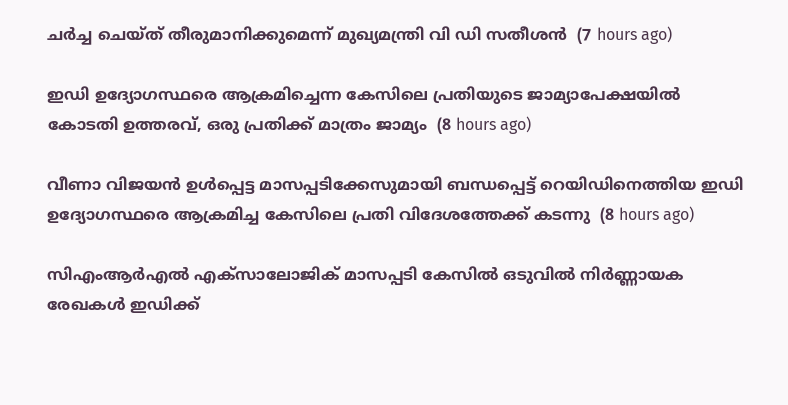ചര്‍ച്ച ചെയ്ത് തീരുമാനിക്കുമെന്ന് മുഖ്യമന്ത്രി വി ഡി സതീശന്‍  (7 hours ago)

ഇഡി ഉദ്യോഗസ്ഥരെ ആക്രമിച്ചെന്ന കേസിലെ പ്രതിയുടെ ജാമ്യാപേക്ഷയിൽ കോടതി ഉത്തരവ്, ഒരു പ്രതിക്ക് മാത്രം ജാമ്യം  (8 hours ago)

വീണാ വിജയൻ ഉൾപ്പെട്ട മാസപ്പടിക്കേസുമായി ബന്ധപ്പെട്ട് റെയിഡിനെത്തിയ ഇഡി ഉദ്യോഗസ്ഥരെ ആക്രമിച്ച കേസിലെ പ്രതി വിദേശത്തേക്ക് കടന്നു  (8 hours ago)

സിഎംആർഎൽ എക്സാലോജിക് മാസപ്പടി കേസില്‍ ഒടുവിൽ നിർണ്ണായക രേഖകൾ ഇഡിക്ക്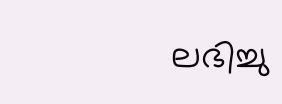ലഭിച്ചു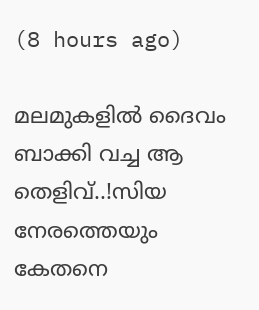(8 hours ago)

മലമുകളിൽ ദൈവം ബാക്കി വച്ച ആ തെളിവ്..!സിയ നേരത്തെയും കേതനെ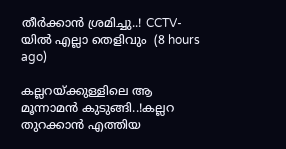തീർക്കാൻ ശ്രമിച്ചു..! CCTV-യിൽ എല്ലാ തെളിവും  (8 hours ago)

കല്ലറയ്ക്കുള്ളിലെ ആ മൂന്നാമന്‍ കുടുങ്ങി..!കല്ലറ തുറക്കാൻ എത്തിയ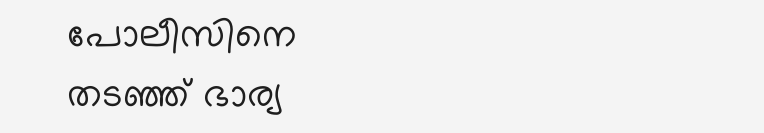പോലീസിനെ തടഞ്ഞ് ഭാര്യ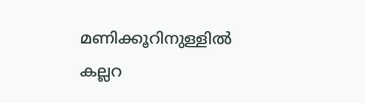മണിക്കൂറിനുള്ളിൽ കല്ലറ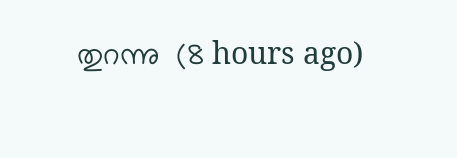തുറന്നു  (8 hours ago)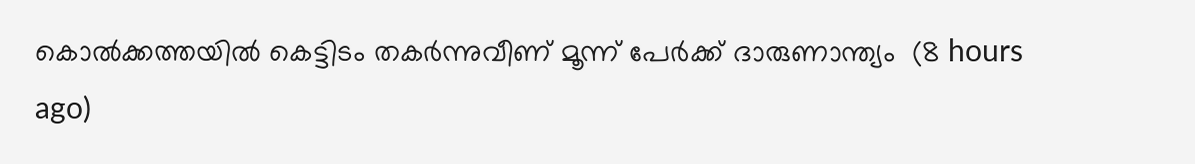കൊല്‍ക്കത്തയില്‍ കെട്ടിടം തകര്‍ന്നുവീണ് മൂന്ന് പേര്‍ക്ക് ദാരുണാന്ത്യം  (8 hours ago)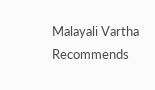Malayali Vartha Recommends